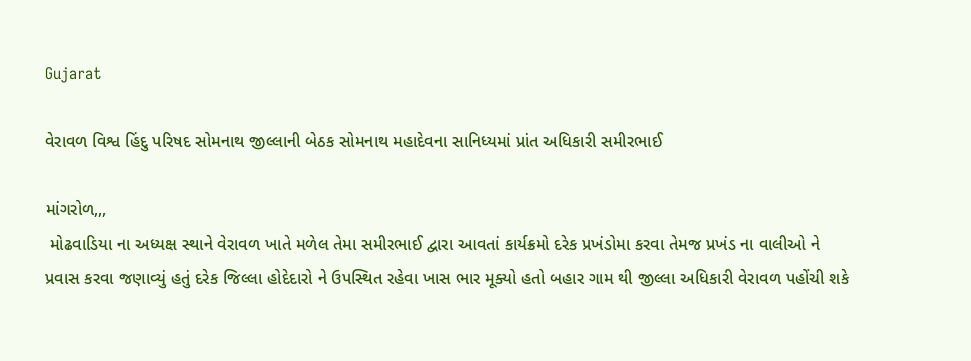Gujarat

વેરાવળ વિશ્વ હિંદુ પરિષદ સોમનાથ જીલ્લાની બેઠક સોમનાથ મહાદેવના સાનિધ્યમાં પ્રાંત અધિકારી સમીરભાઈ

માંગરોળ,,,
 મોઢવાડિયા ના અધ્યક્ષ સ્થાને વેરાવળ ખાતે મળેલ તેમા સમીરભાઈ દ્વારા આવતાં કાર્યક્રમો દરેક પ્રખંડોમા કરવા તેમજ પ્રખંડ ના વાલીઓ ને પ્રવાસ કરવા જણાવ્યું હતું દરેક જિલ્લા હોદેદારો ને ઉપસ્થિત રહેવા ખાસ ભાર મૂક્યો હતો બહાર ગામ થી જીલ્લા અધિકારી વેરાવળ પહોંચી શકે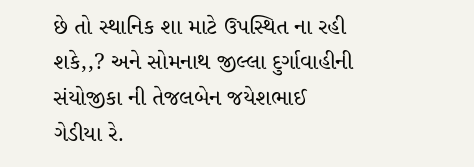છે તો સ્થાનિક શા માટે ઉપસ્થિત ના રહી શકે,,? અને સોમનાથ જીલ્લા દુર્ગાવાહીની સંયોજીકા ની તેજલબેન જયેશભાઈ ગેડીયા રે.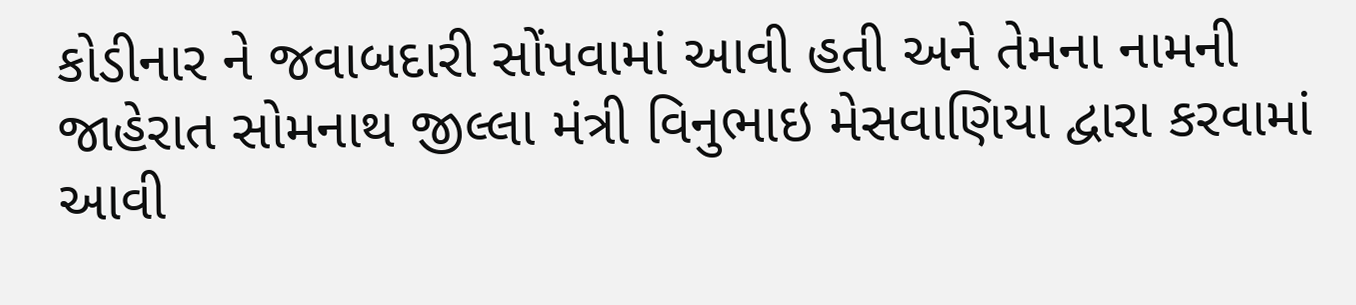કોડીનાર ને જવાબદારી સોંપવામાં આવી હતી અને તેમના નામની જાહેરાત સોમનાથ જીલ્લા મંત્રી વિનુભાઇ મેસવાણિયા દ્વારા કરવામાં આવી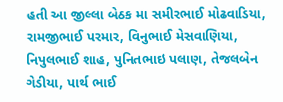હતી આ જીલ્લા બેઠક મા સમીરભાઈ મોઢવાડિયા, રામજીભાઈ પરમાર, વિનુભાઈ મેસવાણિયા, નિપુલભાઈ શાહ, પુનિતભાઇ પલાણ, તેજલબેન ગેડીયા, પાર્થ ભાઈ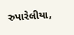રુપારેલીયા,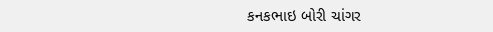કનકભાઇ બોરી ચાંગર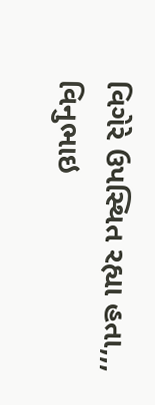વિગેરે ઉપસ્થિત રહ્યા હતા,,,
વિનુભાઇ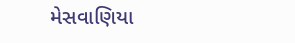મેસવાણિયા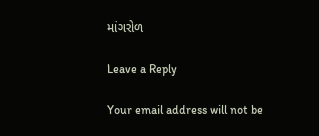માંગરોળ

Leave a Reply

Your email address will not be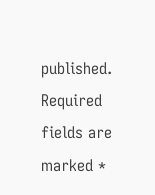published. Required fields are marked *